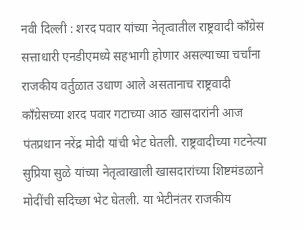नवी दिल्ली : शरद पवार यांच्या नेतृत्वातील राष्ट्रवादी काँग्रेस सत्ताधारी एनडीएमध्ये सहभागी होणार असल्याच्या चर्चांना राजकीय वर्तुळात उधाण आले असतानाच राष्ट्रवादी काँग्रेसच्या शरद पवार गटाच्या आठ खासदारांनी आज पंतप्रधान नरेंद्र मोदी यांची भेट घेतली. राष्ट्रवादीच्या गटनेत्या सुप्रिया सुळे यांच्या नेतृत्वाखाली खासदारांच्या शिष्टमंडळाने मोदींची सदिच्छा भेट घेतली. या भेटीनंतर राजकीय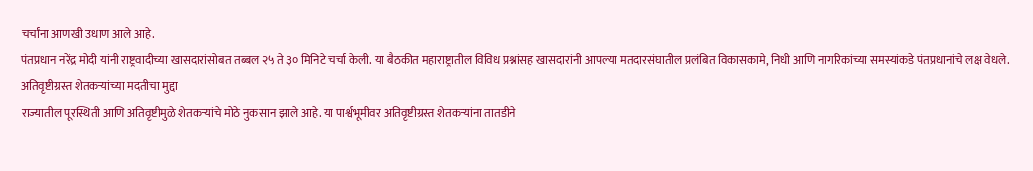चर्चांना आणखी उधाण आले आहे.
पंतप्रधान नरेंद्र मोदी यांनी राष्ट्रवादीच्या खासदारांसोबत तब्बल २५ ते ३० मिनिटे चर्चा केली. या बैठकीत महाराष्ट्रातील विविध प्रश्नांसह खासदारांनी आपल्या मतदारसंघातील प्रलंबित विकासकामे, निधी आणि नागरिकांच्या समस्यांकडे पंतप्रधानांचे लक्ष वेधले.
अतिवृष्टीग्रस्त शेतकऱ्यांच्या मदतीचा मुद्दा
राज्यातील पूरस्थिती आणि अतिवृष्टीमुळे शेतकऱ्यांचे मोठे नुकसान झाले आहे. या पार्श्वभूमीवर अतिवृष्टीग्रस्त शेतकऱ्यांना तातडीने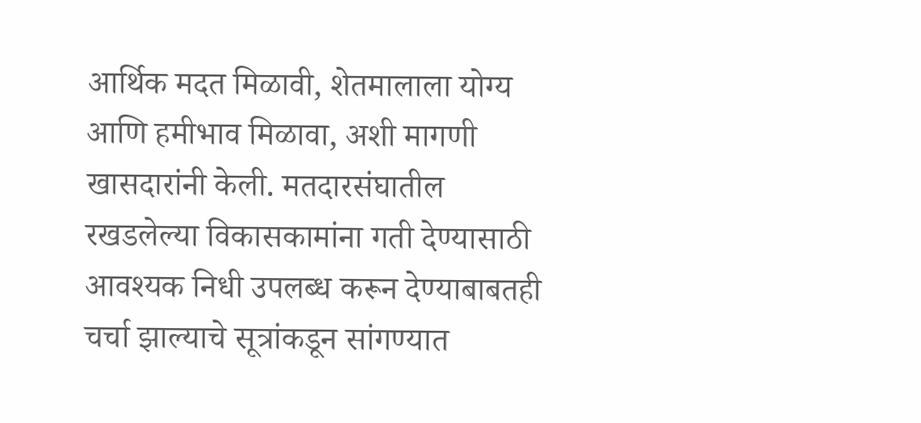आर्थिक मदत मिळावी, शेतमालाला योग्य आणि हमीभाव मिळावा, अशी मागणी खासदारांनी केली. मतदारसंघातील रखडलेल्या विकासकामांना गती देण्यासाठी आवश्यक निधी उपलब्ध करून देण्याबाबतही चर्चा झाल्याचे सूत्रांकडून सांगण्यात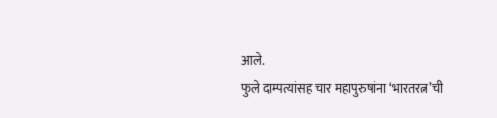आले.
फुले दाम्पत्यांसह चार महापुरुषांना ‘भारतरत्न’ची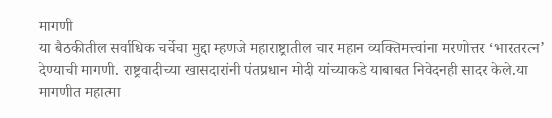मागणी
या बैठकीतील सर्वाधिक चर्चेचा मुद्दा म्हणजे महाराष्ट्रातील चार महान व्यक्तिमत्त्वांना मरणोत्तर ‘भारतरत्न’ देण्याची मागणी. राष्ट्रवादीच्या खासदारांनी पंतप्रधान मोदी यांच्याकडे याबाबत निवेदनही सादर केले.या मागणीत महात्मा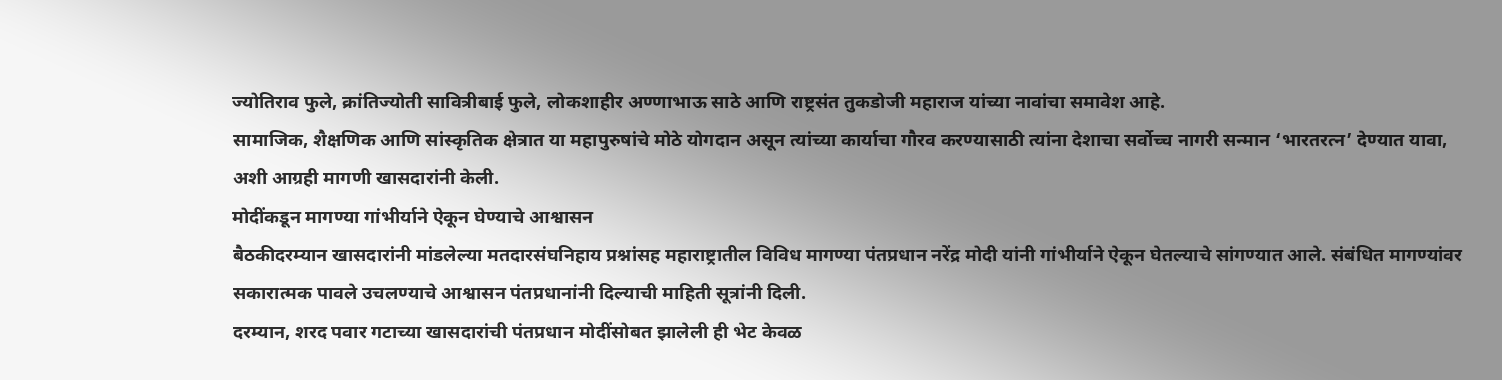ज्योतिराव फुले, क्रांतिज्योती सावित्रीबाई फुले, लोकशाहीर अण्णाभाऊ साठे आणि राष्ट्रसंत तुकडोजी महाराज यांच्या नावांचा समावेश आहे.
सामाजिक, शैक्षणिक आणि सांस्कृतिक क्षेत्रात या महापुरुषांचे मोठे योगदान असून त्यांच्या कार्याचा गौरव करण्यासाठी त्यांना देशाचा सर्वोच्च नागरी सन्मान ‘भारतरत्न’ देण्यात यावा, अशी आग्रही मागणी खासदारांनी केली.
मोदींकडून मागण्या गांभीर्याने ऐकून घेण्याचे आश्वासन
बैठकीदरम्यान खासदारांनी मांडलेल्या मतदारसंघनिहाय प्रश्नांसह महाराष्ट्रातील विविध मागण्या पंतप्रधान नरेंद्र मोदी यांनी गांभीर्याने ऐकून घेतल्याचे सांगण्यात आले. संबंधित मागण्यांवर सकारात्मक पावले उचलण्याचे आश्वासन पंतप्रधानांनी दिल्याची माहिती सूत्रांनी दिली.
दरम्यान, शरद पवार गटाच्या खासदारांची पंतप्रधान मोदींसोबत झालेली ही भेट केवळ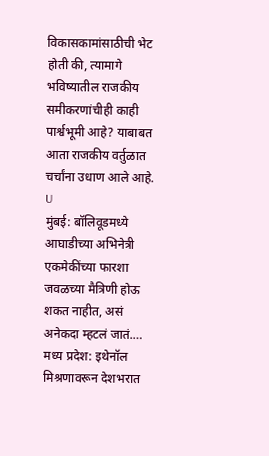विकासकामांसाठीची भेट होती की, त्यामागे भविष्यातील राजकीय समीकरणांचीही काही पार्श्वभूमी आहे? याबाबत आता राजकीय वर्तुळात चर्चांना उधाण आले आहे. U
मुंबई: बॉलिवूडमध्ये आघाडीच्या अभिनेत्री एकमेकींच्या फारशा जवळच्या मैत्रिणी होऊ शकत नाहीत, असं अनेकदा म्हटलं जातं.…
मध्य प्रदेश: इथेनॉल मिश्रणावरून देशभरात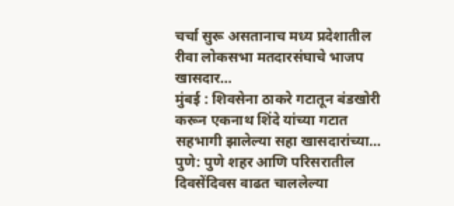चर्चा सुरू असतानाच मध्य प्रदेशातील रीवा लोकसभा मतदारसंघाचे भाजप खासदार…
मुंबई : शिवसेना ठाकरे गटातून बंडखोरी करून एकनाथ शिंदे यांच्या गटात सहभागी झालेल्या सहा खासदारांच्या…
पुणे: पुणे शहर आणि परिसरातील दिवसेंदिवस वाढत चाललेल्या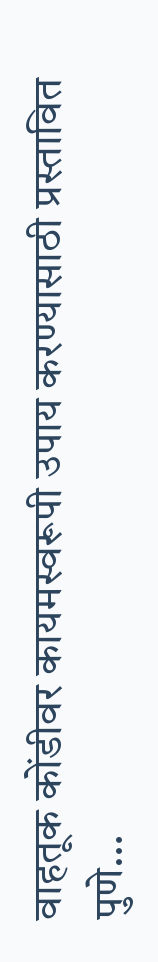वाहतूक कोंडीवर कायमस्वरूपी उपाय करण्यासाठी प्रस्तावित पुणे…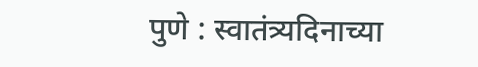पुणे : स्वातंत्र्यदिनाच्या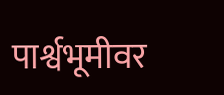पार्श्वभूमीवर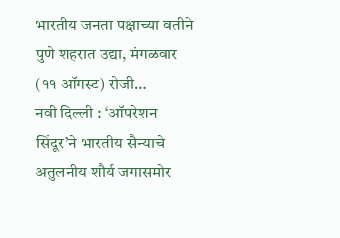भारतीय जनता पक्षाच्या वतीने पुणे शहरात उद्या, मंगळवार (११ ऑगस्ट) रोजी…
नवी दिल्ली : ‘ऑपरेशन सिंदूर’ने भारतीय सैन्याचे अतुलनीय शौर्य जगासमोर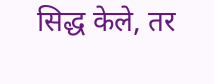सिद्ध केले, तर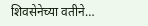शिवसेनेच्या वतीने…